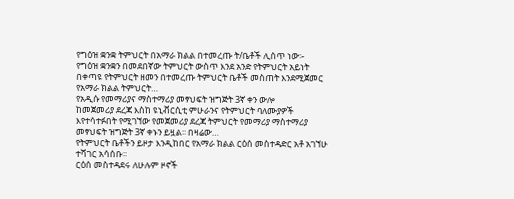የግዕዝ ቋንቋ ትምህርት በአማራ ክልል በተመረጡ ት/ቤቶች ሊሰጥ ነው፡-
የግዕዝ ቋንቋን በመደበኛው ትምህርት ውስጥ እንደ አንድ የትምህርት አይነት በቀጣዩ የትምህርት ዘመን በተመረጡ ትምህርት ቤቶች መስጠት እንደሚጀመር የአማራ ክልል ትምህርት…
የአዲሱ የመማሪያና ማስተማሪያ መፃህፍት ዝግጅት 3ኛ ቀን ውሎ
ከመጀመሪያ ደረጃ እስከ ዩኒቭርሲቲ ምሁራንና የትምህርት ባለሙያዎች እየተሳተፉበት የሚገኘው የመጀመሪያ ደረጃ ትምህርት የመማሪያ ማስተማሪያ መፃህፍት ዝግጅት 3ኛ ቀኑን ይዟል፡፡ በዛሬው…
የትምህርት ቤቶችን ይዞታ እንዲከበር የአማራ ክልል ርዕሰ መስተዳድር አቶ አገኘሁ ተሻገር አሳሰቡ፡፡
ርዕሰ መስተዳደሩ ለሁሉም ዞኖች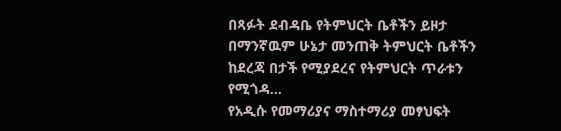በጻፉት ደብዳቤ የትምህርት ቤቶችን ይዞታ በማንኛዉም ሁኔታ መንጠቅ ትምህርት ቤቶችን ከደረጃ በታች የሚያደረና የትምህርት ጥራቱን የሚጎዳ…
የአዲሱ የመማሪያና ማስተማሪያ መፃህፍት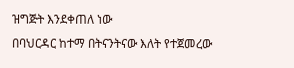ዝግጅት እንደቀጠለ ነው
በባህርዳር ከተማ በትናንትናው እለት የተጀመረው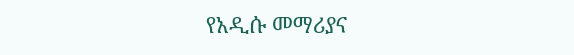የአዲሱ መማሪያና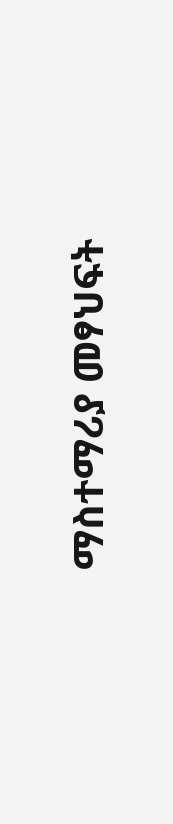ማስተማሪያ መፃህፍት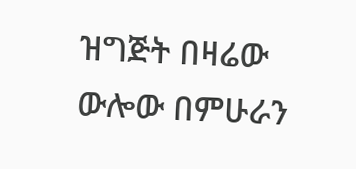ዝግጅት በዛሬው ውሎው በምሁራን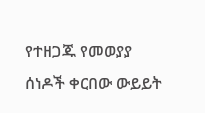የተዘጋጁ የመወያያ ሰነዶች ቀርበው ውይይት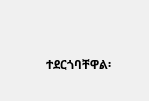ተደርጎባቸዋል፡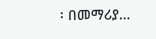፡ በመማሪያ…